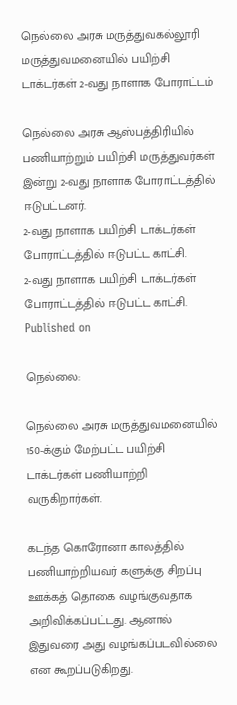நெல்லை அரசு மருத்துவகல்லூரி மருத்துவமனையில் பயிற்சி டாக்டர்கள் 2-வது நாளாக போராட்டம்

நெல்லை அரசு ஆஸ்பத்திரியில் பணியாற்றும் பயிற்சி மருத்துவர்கள் இன்று 2-வது நாளாக போராட்டத்தில் ஈடுபட்டனர்.
2-வது நாளாக பயிற்சி டாக்டர்கள் போராட்டத்தில் ஈடுபட்ட காட்சி.
2-வது நாளாக பயிற்சி டாக்டர்கள் போராட்டத்தில் ஈடுபட்ட காட்சி.
Published on

நெல்லை:

நெல்லை அரசு மருத்துவமனையில் 150-க்கும் மேற்பட்ட பயிற்சி டாக்டர்கள் பணியாற்றி வருகிறார்கள்.

கடந்த கொரோனா காலத்தில் பணியாற்றியவர் களுக்கு சிறப்பு ஊக்கத் தொகை வழங்குவதாக அறிவிக்கப்பட்டது. ஆனால் இதுவரை அது வழங்கப்படவில்லை என கூறப்படுகிறது.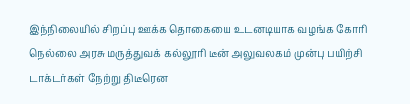இந்நிலையில் சிறப்பு ஊக்க தொகையை உடனடியாக வழங்க கோரி நெல்லை அரசு மருத்துவக் கல்லூரி டீன் அலுவலகம் முன்பு பயிற்சி டாக்டர்கள் நேற்று திடீரென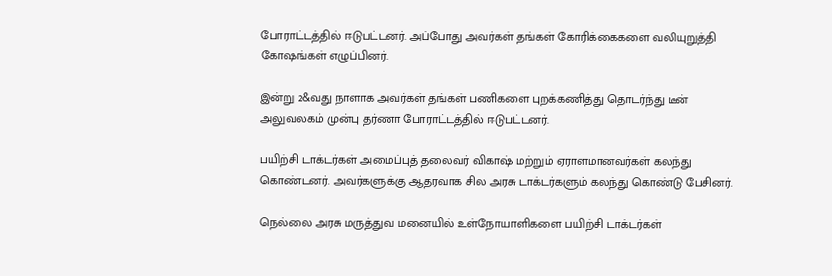போராட்டத்தில் ஈடுபட்டனர். அப்போது அவர்கள் தங்கள் கோரிக்கைகளை வலியுறுத்தி கோஷங்கள் எழுப்பினர்.

இன்று 2&வது நாளாக அவர்கள் தங்கள் பணிகளை புறக்கணித்து தொடர்ந்து டீன் அலுவலகம் முன்பு தர்ணா போராட்டத்தில் ஈடுபட்டனர்.

பயிற்சி டாக்டர்கள் அமைப்புத் தலைவர் விகாஷ் மற்றும் ஏராளமானவர்கள் கலந்து கொண்டனர். அவர்களுக்கு ஆதரவாக சில அரசு டாக்டர்களும் கலந்து கொண்டு பேசினர்.

நெல்லை அரசு மருத்துவ மனையில் உள்நோயாளிகளை பயிற்சி டாக்டர்கள்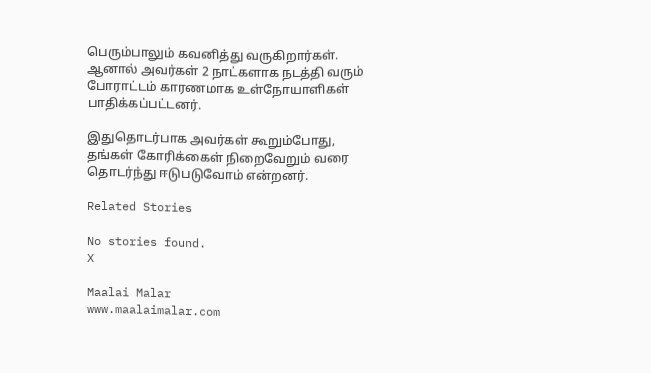பெரும்பாலும் கவனித்து வருகிறார்கள். ஆனால் அவர்கள் 2 நாட்களாக நடத்தி வரும் போராட்டம் காரணமாக உள்நோயாளிகள் பாதிக்கப்பட்டனர்.

இதுதொடர்பாக அவர்கள் கூறும்போது, தங்கள் கோரிக்கைள் நிறைவேறும் வரை தொடர்ந்து ஈடுபடுவோம் என்றனர்.

Related Stories

No stories found.
X

Maalai Malar
www.maalaimalar.com